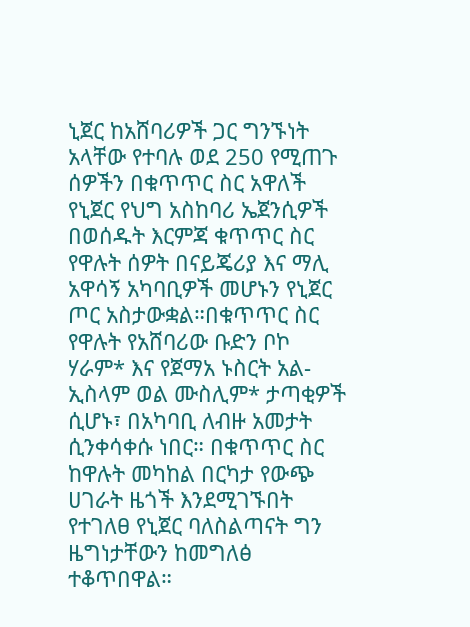ኒጀር ከአሸባሪዎች ጋር ግንኙነት አላቸው የተባሉ ወደ 250 የሚጠጉ ሰዎችን በቁጥጥር ስር አዋለች የኒጀር የህግ አስከባሪ ኤጀንሲዎች በወሰዱት እርምጃ ቁጥጥር ስር የዋሉት ሰዎት በናይጄሪያ እና ማሊ አዋሳኝ አካባቢዎች መሆኑን የኒጀር ጦር አስታውቋል።በቁጥጥር ስር የዋሉት የአሸባሪው ቡድን ቦኮ ሃራም* እና የጀማአ ኑስርት አል-ኢስላም ወል ሙስሊም* ታጣቂዎች ሲሆኑ፣ በአካባቢ ለብዙ አመታት ሲንቀሳቀሱ ነበር። በቁጥጥር ስር ከዋሉት መካከል በርካታ የውጭ ሀገራት ዜጎች እንደሚገኙበት የተገለፀ የኒጀር ባለስልጣናት ግን ዜግነታቸውን ከመግለፅ ተቆጥበዋል።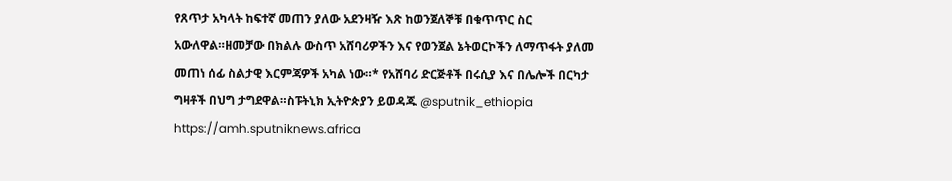የጸጥታ አካላት ከፍተኛ መጠን ያለው አደንዛዥ እጽ ከወንጀለኞቹ በቁጥጥር ስር አውለዋል።ዘመቻው በክልሉ ውስጥ አሸባሪዎችን እና የወንጀል ኔትወርኮችን ለማጥፋት ያለመ መጠነ ሰፊ ስልታዊ እርምጃዎች አካል ነው።* የአሸባሪ ድርጅቶች በሩሲያ እና በሌሎች በርካታ ግዛቶች በህግ ታግደዋል።ስፑትኒክ ኢትዮጵያን ይወዳጁ @sputnik_ethiopia
https://amh.sputniknews.africa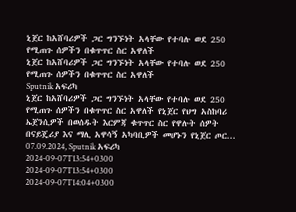ኒጀር ከአሸባሪዎች ጋር ግንኙነት አላቸው የተባሉ ወደ 250 የሚጠጉ ሰዎችን በቁጥጥር ስር አዋለች
ኒጀር ከአሸባሪዎች ጋር ግንኙነት አላቸው የተባሉ ወደ 250 የሚጠጉ ሰዎችን በቁጥጥር ስር አዋለች
Sputnik አፍሪካ
ኒጀር ከአሸባሪዎች ጋር ግንኙነት አላቸው የተባሉ ወደ 250 የሚጠጉ ሰዎችን በቁጥጥር ስር አዋለች የኒጀር የህግ አስከባሪ ኤጀንሲዎች በወሰዱት እርምጃ ቁጥጥር ስር የዋሉት ሰዎት በናይጄሪያ እና ማሊ አዋሳኝ አካባቢዎች መሆኑን የኒጀር ጦር... 07.09.2024, Sputnik አፍሪካ
2024-09-07T13:54+0300
2024-09-07T13:54+0300
2024-09-07T14:04+0300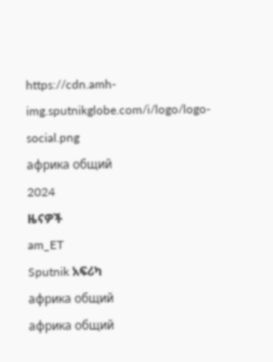https://cdn.amh-img.sputnikglobe.com/i/logo/logo-social.png
африка общий
2024
ዜናዎች
am_ET
Sputnik አፍሪካ
африка общий
африка общий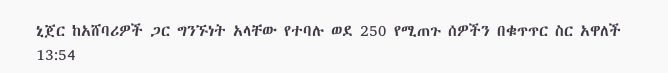ኒጀር ከአሸባሪዎች ጋር ግንኙነት አላቸው የተባሉ ወደ 250 የሚጠጉ ሰዎችን በቁጥጥር ስር አዋለች
13:54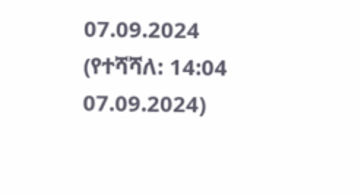07.09.2024 (የተሻሻለ: 14:04 07.09.2024)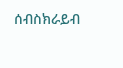ሰብስክራይብ